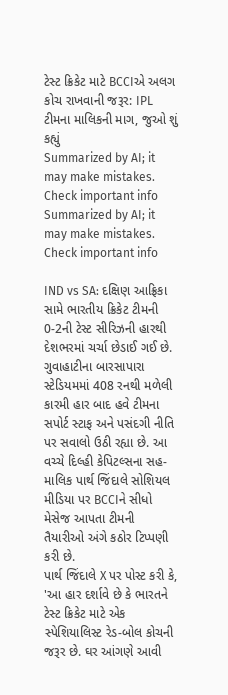ટેસ્ટ ક્રિકેટ માટે BCCIએ અલગ કોચ રાખવાની જરૂર: IPL ટીમના માલિકની માગ, જુઓ શું કહ્યું
Summarized by AI; it may make mistakes. Check important info
Summarized by AI; it may make mistakes. Check important info

IND vs SA: દક્ષિણ આફ્રિકા સામે ભારતીય ક્રિકેટ ટીમની 0-2ની ટેસ્ટ સીરિઝની હારથી દેશભરમાં ચર્ચા છેડાઈ ગઈ છે. ગુવાહાટીના બારસાપારા સ્ટેડિયમમાં 408 રનથી મળેલી કારમી હાર બાદ હવે ટીમના સપોર્ટ સ્ટાફ અને પસંદગી નીતિ પર સવાલો ઉઠી રહ્યા છે. આ વચ્ચે દિલ્હી કેપિટલ્સના સહ-માલિક પાર્થ જિંદાલે સોશિયલ મીડિયા પર BCCIને સીધો મેસેજ આપતા ટીમની તૈયારીઓ અંગે કઠોર ટિપ્પણી કરી છે.
પાર્થ જિંદાલે X પર પોસ્ટ કરી કે, 'આ હાર દર્શાવે છે કે ભારતને ટેસ્ટ ક્રિકેટ માટે એક સ્પેશિયાલિસ્ટ રેડ-બોલ કોચની જરૂર છે. ઘર આંગણે આવી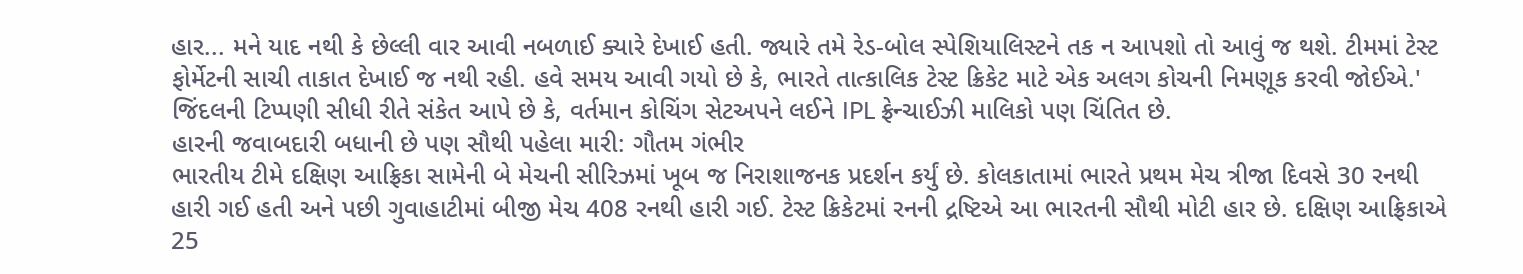હાર... મને યાદ નથી કે છેલ્લી વાર આવી નબળાઈ ક્યારે દેખાઈ હતી. જ્યારે તમે રેડ-બોલ સ્પેશિયાલિસ્ટને તક ન આપશો તો આવું જ થશે. ટીમમાં ટેસ્ટ ફોર્મેટની સાચી તાકાત દેખાઈ જ નથી રહી. હવે સમય આવી ગયો છે કે, ભારતે તાત્કાલિક ટેસ્ટ ક્રિકેટ માટે એક અલગ કોચની નિમણૂક કરવી જોઈએ.'
જિંદલની ટિપ્પણી સીધી રીતે સંકેત આપે છે કે, વર્તમાન કોચિંગ સેટઅપને લઈને IPL ફ્રેન્ચાઈઝી માલિકો પણ ચિંતિત છે.
હારની જવાબદારી બધાની છે પણ સૌથી પહેલા મારી: ગૌતમ ગંભીર
ભારતીય ટીમે દક્ષિણ આફ્રિકા સામેની બે મેચની સીરિઝમાં ખૂબ જ નિરાશાજનક પ્રદર્શન કર્યું છે. કોલકાતામાં ભારતે પ્રથમ મેચ ત્રીજા દિવસે 30 રનથી હારી ગઈ હતી અને પછી ગુવાહાટીમાં બીજી મેચ 408 રનથી હારી ગઈ. ટેસ્ટ ક્રિકેટમાં રનની દ્રષ્ટિએ આ ભારતની સૌથી મોટી હાર છે. દક્ષિણ આફ્રિકાએ 25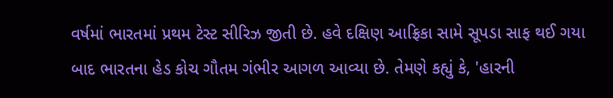વર્ષમાં ભારતમાં પ્રથમ ટેસ્ટ સીરિઝ જીતી છે. હવે દક્ષિણ આફ્રિકા સામે સૂપડા સાફ થઈ ગયા બાદ ભારતના હેડ કોચ ગૌતમ ગંભીર આગળ આવ્યા છે. તેમણે કહ્યું કે, 'હારની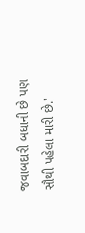જવાબદારી બધાની છે પણ સૌથી પહેલા મારી છે.'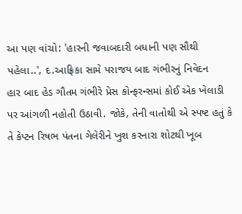આ પણ વાંચો: 'હારની જવાબદારી બધાની પણ સૌથી પહેલા..', દ.આફ્રિકા સામે પરાજય બાદ ગંભીરનું નિવેદન
હાર બાદ હેડ ગૌતમ ગંભીરે પ્રેસ કોન્ફરન્સમાં કોઈ એક ખેલાડી પર આંગળી નહોતી ઉઠાવી. જોકે, તેની વાતોથી એ સ્પષ્ટ હતું કે તે કેપ્ટન રિષભ પંતના ગેલેરીને ખુશ કરનારા શોટથી ખૂબ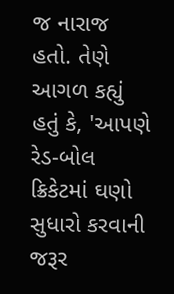જ નારાજ હતો. તેણે આગળ કહ્યું હતું કે, 'આપણે રેડ-બોલ ક્રિકેટમાં ઘણો સુધારો કરવાની જરૂર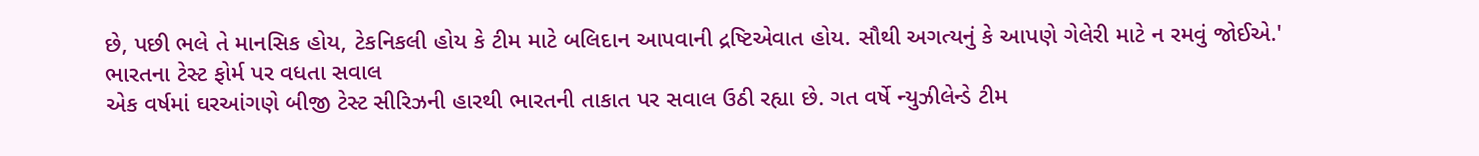છે, પછી ભલે તે માનસિક હોય, ટેકનિકલી હોય કે ટીમ માટે બલિદાન આપવાની દ્રષ્ટિએવાત હોય. સૌથી અગત્યનું કે આપણે ગેલેરી માટે ન રમવું જોઈએ.'
ભારતના ટેસ્ટ ફોર્મ પર વધતા સવાલ
એક વર્ષમાં ઘરઆંગણે બીજી ટેસ્ટ સીરિઝની હારથી ભારતની તાકાત પર સવાલ ઉઠી રહ્યા છે. ગત વર્ષે ન્યુઝીલેન્ડે ટીમ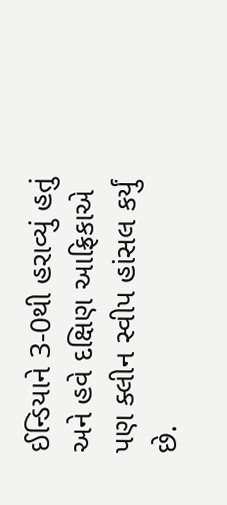ઈન્ડિયાને 3-0થી હરાવ્યું હતું અને હવે દક્ષિણ આફ્રિકાએ પણ ક્લીન સ્વીપ હાંસલ કર્યું છે.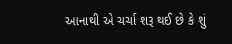આનાથી એ ચર્ચા શરૂ થઈ છે કે શું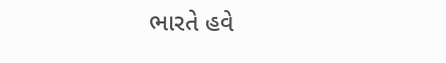ભારતે હવે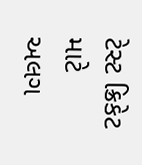ટેસ્ટ ક્રિકેટ માટે અલગ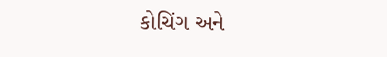કોચિંગ અને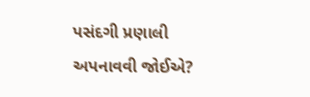પસંદગી પ્રણાલી અપનાવવી જોઈએ?